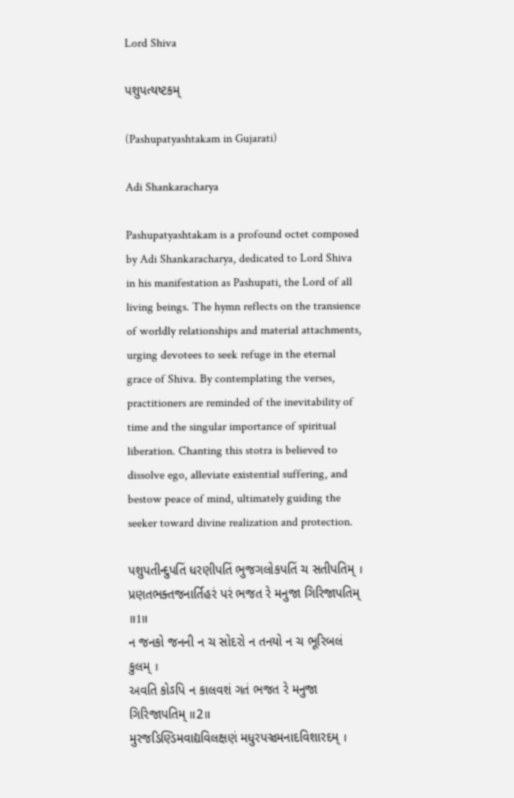Lord Shiva

પશુપત્યષ્ટકમ્

(Pashupatyashtakam in Gujarati)

Adi Shankaracharya

Pashupatyashtakam is a profound octet composed by Adi Shankaracharya, dedicated to Lord Shiva in his manifestation as Pashupati, the Lord of all living beings. The hymn reflects on the transience of worldly relationships and material attachments, urging devotees to seek refuge in the eternal grace of Shiva. By contemplating the verses, practitioners are reminded of the inevitability of time and the singular importance of spiritual liberation. Chanting this stotra is believed to dissolve ego, alleviate existential suffering, and bestow peace of mind, ultimately guiding the seeker toward divine realization and protection.

પશુપતીન્દુપતિં ધરણીપતિં ભુજગલોકપતિં ચ સતીપતિમ્ ।
પ્રણતભક્તજનાર્તિહરં પરં ભજત રે મનુજા ગિરિજાપતિમ્ ॥1॥
ન જનકો જનની ન ચ સોદરો ન તનયો ન ચ ભૂરિબલં કુલમ્ ।
અવતિ કોઽપિ ન કાલવશં ગતં ભજત રે મનુજા ગિરિજાપતિમ્ ॥2॥
મુરજડિણ્ડિમવાદ્યવિલક્ષણં મધુરપઞ્ચમનાદવિશારદમ્ ।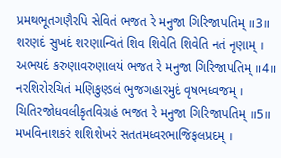પ્રમથભૂતગણૈરપિ સેવિતં ભજત રે મનુજા ગિરિજાપતિમ્ ॥3॥
શરણદં સુખદં શરણાન્વિતં શિવ શિવેતિ શિવેતિ નતં નૃણામ્ ।
અભયદં કરુણાવરુણાલયં ભજત રે મનુજા ગિરિજાપતિમ્ ॥4॥
નરશિરોરચિતં મણિકુણ્ડલં ભુજગહારમુદં વૃષભધ્વજમ્ ।
ચિતિરજોધવલીકૃતવિગ્રહં ભજત રે મનુજા ગિરિજાપતિમ્ ॥5॥
મખવિનાશકરં શશિશેખરં સતતમધ્વરભાજિફલપ્રદમ્ ।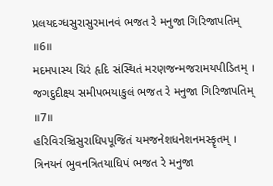પ્રલયદગ્ધસુરાસુરમાનવં ભજત રે મનુજા ગિરિજાપતિમ્ ॥6॥
મદમપાસ્ય ચિરં હૃદિ સંસ્થિતં મરણજન્મજરામયપીડિતમ્ ।
જગદુદીક્ષ્ય સમીપભયાકુલં ભજત રે મનુજા ગિરિજાપતિમ્ ॥7॥
હરિવિરઞ્ચિસુરાધિપપૂજિતં યમજનેશધનેશનમસ્કૄતમ્ ।
ત્રિનયનં ભુવનત્રિતયાધિપં ભજત રે મનુજા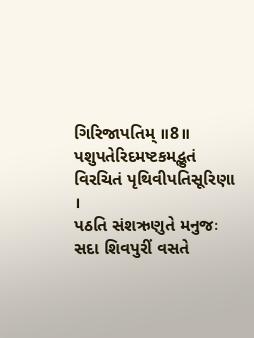ગિરિજાપતિમ્ ॥8॥
પશુપતેરિદમષ્ટકમદ્ભુતં વિરચિતં પૃથિવીપતિસૂરિણા ।
પઠતિ સંશ‍ઋણુતે મનુજઃ સદા શિવપુરીં વસતે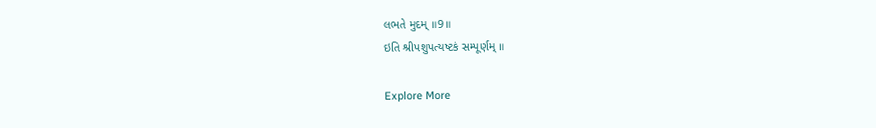લભતે મુદમ્ ॥9॥
ઇતિ શ્રીપશુપત્યષ્ટકં સમ્પૂર્ણમ્ ॥

Explore More